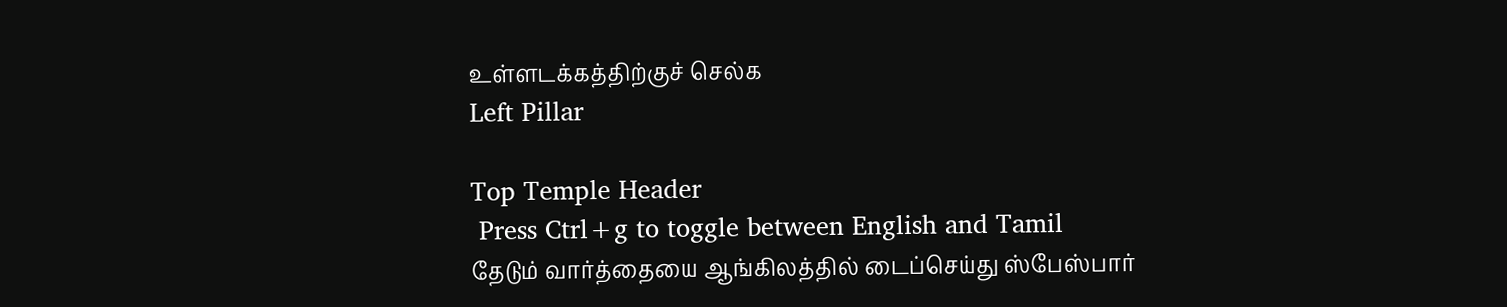உள்ளடக்கத்திற்குச் செல்க
Left Pillar

Top Temple Header
 Press Ctrl+g to toggle between English and Tamil
தேடும் வார்த்தையை ஆங்கிலத்தில் டைப்செய்து ஸ்பேஸ்பார்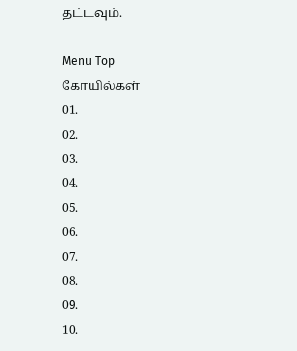தட்டவும்.

Menu Top
கோயில்கள்
01.
02.
03.
04.
05.
06.
07.
08.
09.
10.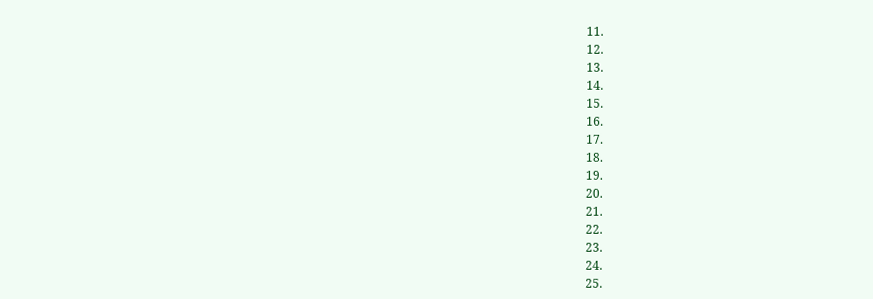11.
12.
13.
14.
15.
16.
17.
18.
19.
20.
21.
22.
23.
24.
25.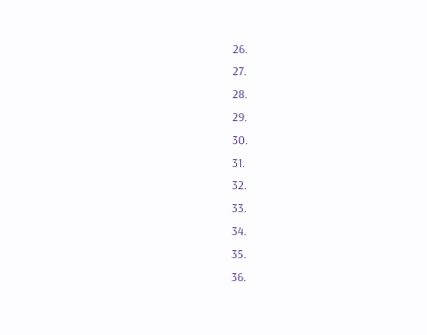26.
27.
28.
29.
30.
31.
32.
33.
34.
35.
36.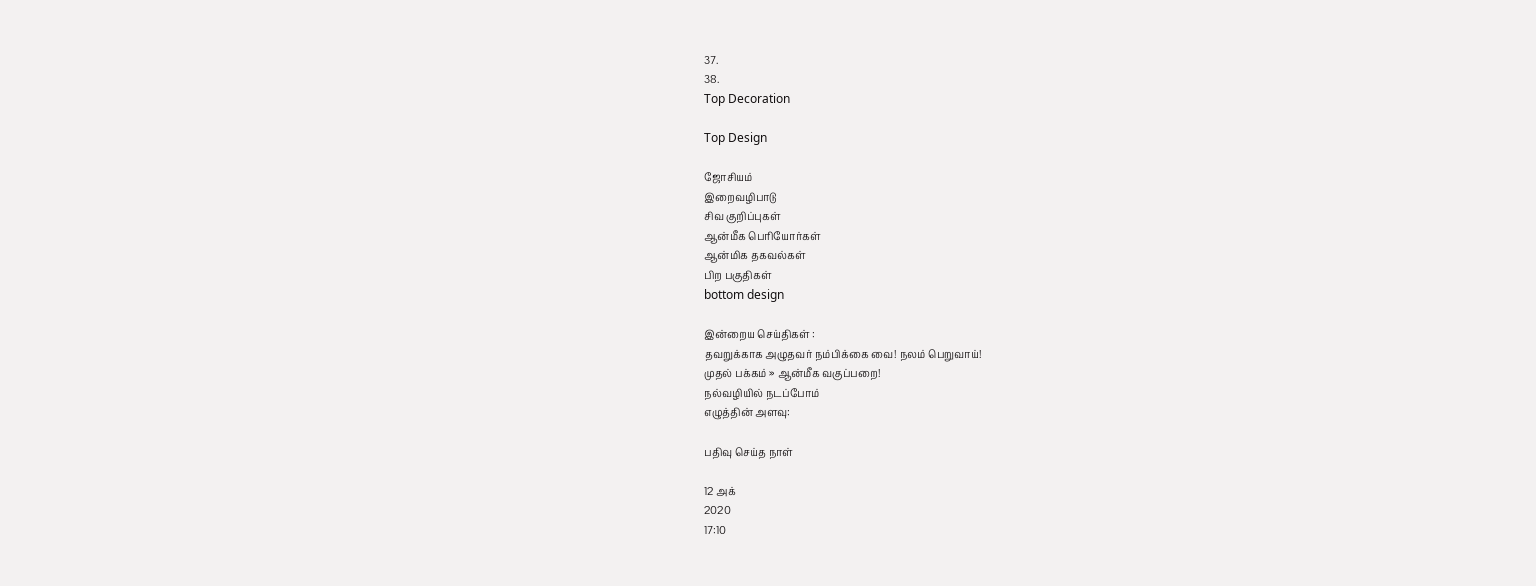37.
38.
Top Decoration

Top Design

ஜோசியம்
இறைவழிபாடு
சிவ குறிப்புகள்
ஆன்மீக பெரியோர்கள்
ஆன்மிக தகவல்கள்
பிற பகுதிகள்
bottom design

இன்றைய செய்திகள் :
தவறுக்காக அழுதவர் நம்பிக்கை வை! நலம் பெறுவாய்!
முதல் பக்கம் » ஆன்மீக வகுப்பறை!
நல்வழியில் நடப்போம்
எழுத்தின் அளவு:

பதிவு செய்த நாள்

12 அக்
2020
17:10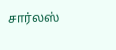சார்லஸ்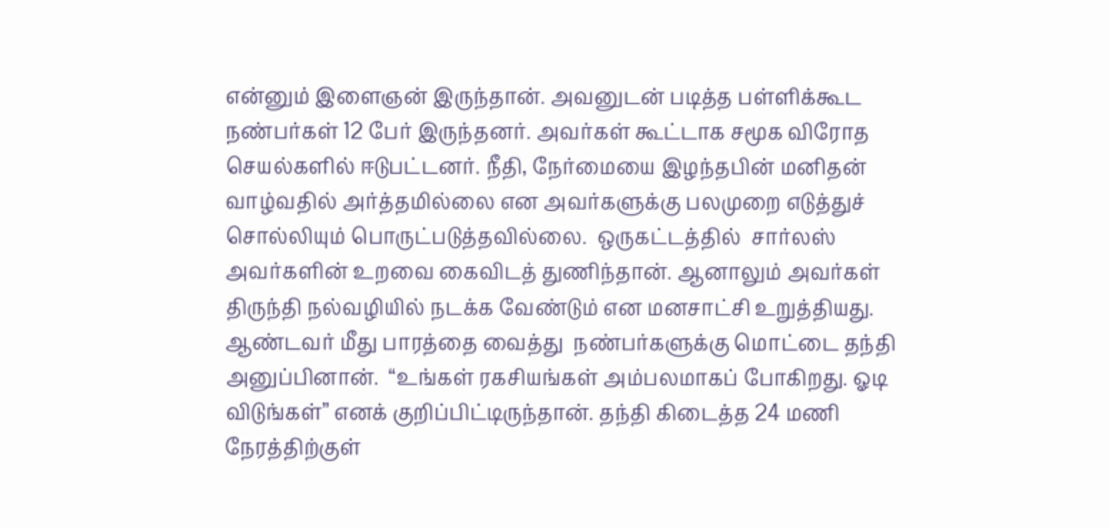என்னும் இளைஞன் இருந்தான். அவனுடன் படித்த பள்ளிக்கூட நண்பர்கள் 12 பேர் இருந்தனர். அவர்கள் கூட்டாக சமூக விரோத செயல்களில் ஈடுபட்டனர். நீதி, நேர்மையை இழந்தபின் மனிதன் வாழ்வதில் அர்த்தமில்லை என அவர்களுக்கு பலமுறை எடுத்துச் சொல்லியும் பொருட்படுத்தவில்லை.  ஒருகட்டத்தில்  சார்லஸ் அவர்களின் உறவை கைவிடத் துணிந்தான். ஆனாலும் அவர்கள் திருந்தி நல்வழியில் நடக்க வேண்டும் என மனசாட்சி உறுத்தியது.
ஆண்டவர் மீது பாரத்தை வைத்து  நண்பர்களுக்கு மொட்டை தந்தி அனுப்பினான்.  “உங்கள் ரகசியங்கள் அம்பலமாகப் போகிறது. ஓடி விடுங்கள்” எனக் குறிப்பிட்டிருந்தான். தந்தி கிடைத்த 24 மணி நேரத்திற்குள்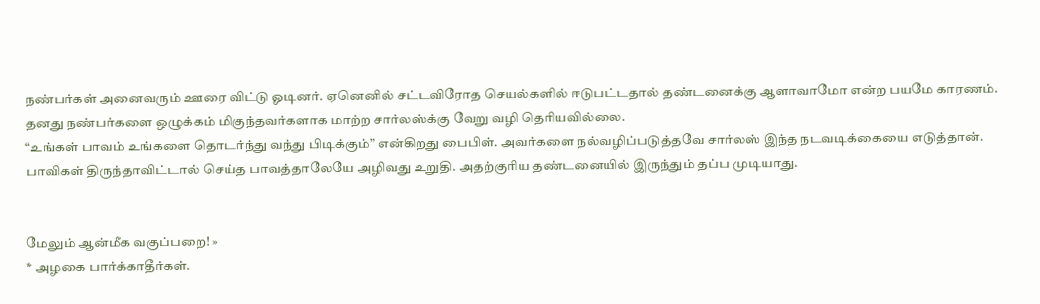நண்பர்கள் அனைவரும் ஊரை விட்டு ஓடினர். ஏனெனில் சட்டவிரோத செயல்களில் ஈடுபட்டதால் தண்டனைக்கு ஆளாவாமோ என்ற பயமே காரணம்.
தனது நண்பர்களை ஒழுக்கம் மிகுந்தவர்களாக மாற்ற சார்லஸ்க்கு வேறு வழி தெரியவில்லை.
“உங்கள் பாவம் உங்களை தொடர்ந்து வந்து பிடிக்கும்” என்கிறது பைபிள். அவர்களை நல்வழிப்படுத்தவே சார்லஸ் இந்த நடவடிக்கையை எடுத்தான். பாவிகள் திருந்தாவிட்டால் செய்த பாவத்தாலேயே அழிவது உறுதி. அதற்குரிய தண்டனையில் இருந்தும் தப்ப முடியாது.


மேலும் ஆன்மீக வகுப்பறை! »
* அழகை பார்க்காதீர்கள்.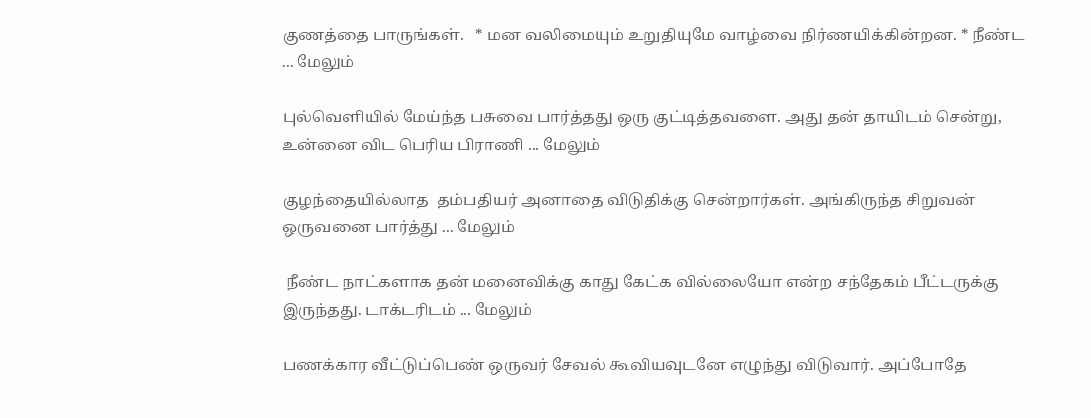குணத்தை பாருங்கள்.   * மன வலிமையும் உறுதியுமே வாழ்வை நிர்ணயிக்கின்றன. * நீண்ட ... மேலும்

புல்வெளியில் மேய்ந்த பசுவை பார்த்தது ஒரு குட்டித்தவளை. அது தன் தாயிடம் சென்று, உன்னை விட பெரிய பிராணி ... மேலும்

குழந்தையில்லாத  தம்பதியர் அனாதை விடுதிக்கு சென்றார்கள். அங்கிருந்த சிறுவன் ஒருவனை பார்த்து ... மேலும்

 நீண்ட நாட்களாக தன் மனைவிக்கு காது கேட்க வில்லையோ என்ற சந்தேகம் பீட்டருக்கு இருந்தது. டாக்டரிடம் ... மேலும்

பணக்கார வீட்டுப்பெண் ஒருவர் சேவல் கூவியவுடனே எழுந்து விடுவார். அப்போதே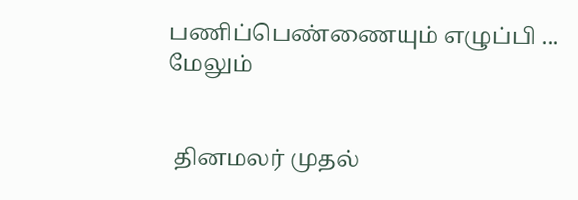பணிப்பெண்ணையும் எழுப்பி ... மேலும்


 தினமலர் முதல்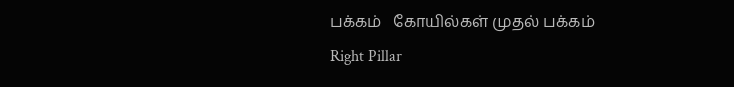பக்கம்   கோயில்கள் முதல் பக்கம்
Right Pillar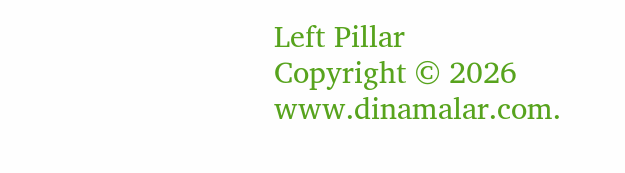Left Pillar
Copyright © 2026 www.dinamalar.com.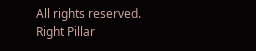All rights reserved.
Right Pillar